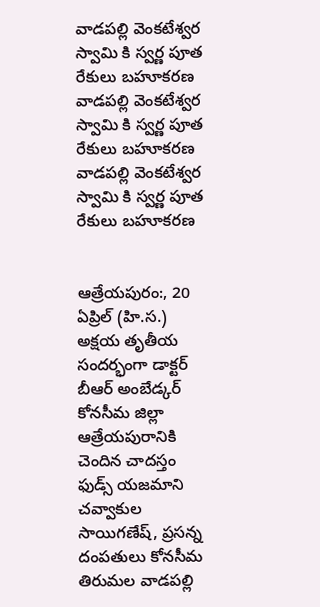వాడపల్లి వెంకటేశ్వర స్వామి కి స్వర్ణ పూత రేకులు బహూకరణ
వాడపల్లి వెంకటేశ్వర స్వామి కి స్వర్ణ పూత రేకులు బహూకరణ
వాడపల్లి వెంకటేశ్వర స్వామి కి స్వర్ణ పూత రేకులు బహూకరణ


ఆత్రేయపురం:, 20 ఏప్రిల్ (హి.స.) అక్షయ తృతీయ సందర్భంగా డాక్టర్ బీఆర్ అంబేడ్కర్ కోనసీమ జిల్లా ఆత్రేయపురానికి చెందిన చాదస్తం ఫుడ్స్ యజమాని చవ్వాకుల సాయిగణేష్, ప్రసన్న దంపతులు కోనసీమ తిరుమల వాడపల్లి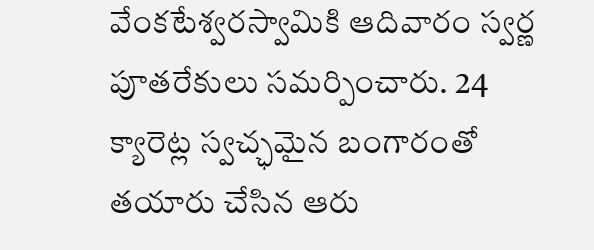వేంకటేశ్వరస్వామికి ఆదివారం స్వర్ణ పూతరేకులు సమర్పించారు. 24 క్యారెట్ల స్వచ్ఛమైన బంగారంతో తయారు చేసిన ఆరు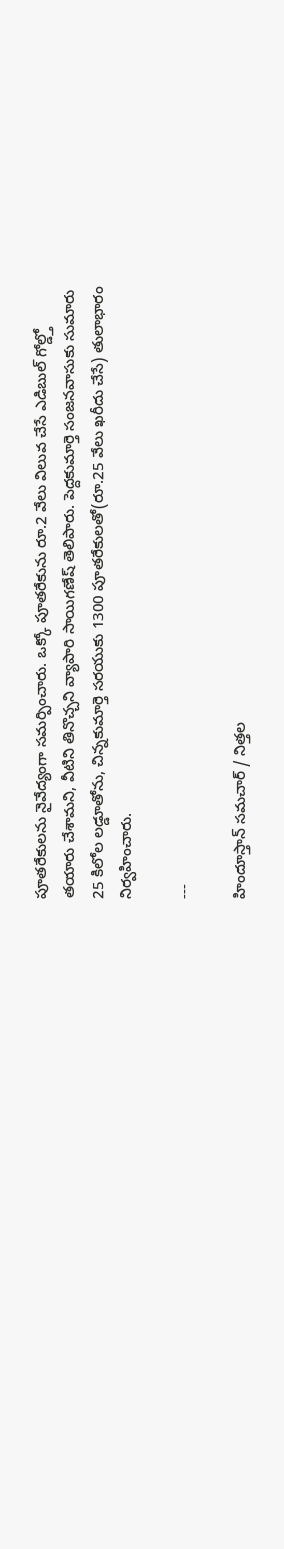పూతరేకులను నైవేద్యంగా సమర్పించారు. ఒక్కో పూతరేకును రూ.2 వేలు విలువ చేసే ఎడిబుల్ గోల్డ్తో తయారు చేశామని, వీటిని తినొచ్చని వ్యాపారి సాయిగణేష్ తెలిపారు. పెద్దకుమార్తె సంజనవాసుకు సుమారు 25 కిలోల లడ్డూతోను, చిన్నకుమార్తె సరయుకు 1300 పూతరేకులతో(రూ.25 వేలు ఖరీదు చేసే) తులాభారం నిర్వహించారు.

---

హిందూస్తాన్ సమచార్ / నిత్తల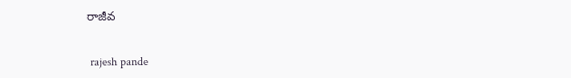రాజీవ


 rajesh pande